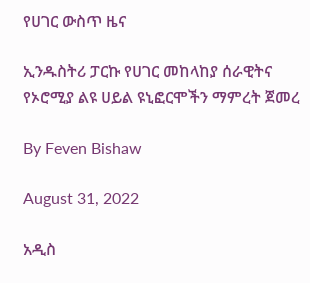የሀገር ውስጥ ዜና

ኢንዱስትሪ ፓርኩ የሀገር መከላከያ ሰራዊትና የኦሮሚያ ልዩ ሀይል ዩኒፎርሞችን ማምረት ጀመረ

By Feven Bishaw

August 31, 2022

አዲስ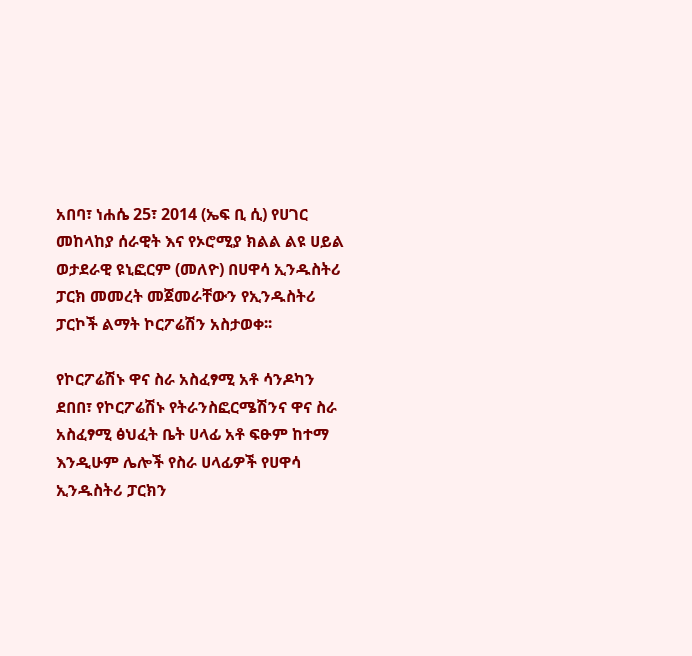አበባ፣ ነሐሴ 25፣ 2014 (ኤፍ ቢ ሲ) የሀገር መከላከያ ሰራዊት እና የኦሮሚያ ክልል ልዩ ሀይል ወታደራዊ ዩኒፎርም (መለዮ) በሀዋሳ ኢንዱስትሪ ፓርክ መመረት መጀመራቸውን የኢንዱስትሪ ፓርኮች ልማት ኮርፖሬሽን አስታወቀ፡፡

የኮርፖሬሽኑ ዋና ስራ አስፈፃሚ አቶ ሳንዶካን ደበበ፣ የኮርፖሬሽኑ የትራንስፎርሜሽንና ዋና ስራ አስፈፃሚ ፅህፈት ቤት ሀላፊ አቶ ፍፁም ከተማ እንዲሁም ሌሎች የስራ ሀላፊዎች የሀዋሳ ኢንዱስትሪ ፓርክን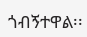ጎብኝተዋል፡፡